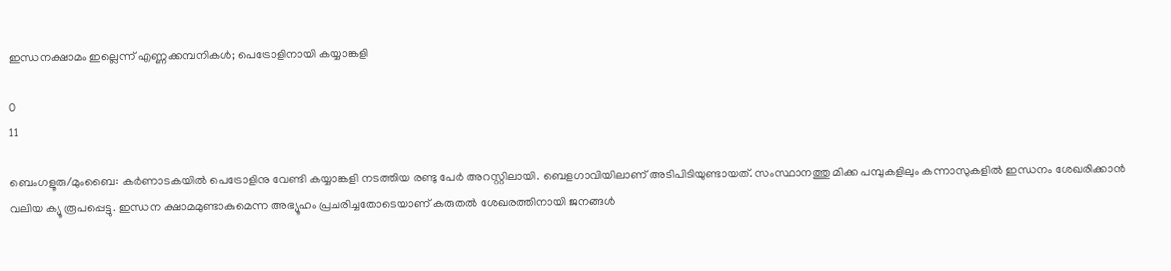ഇന്ധനക്ഷാമം ഇല്ലെന്ന് എണ്ണക്കമ്പനികൾ; പെട്രോളിനായി കയ്യാങ്കളി

0
11

ബെംഗളൂരു/മുംബൈ: കർണാടകയിൽ പെട്രോളിനു വേണ്ടി കയ്യാങ്കളി നടത്തിയ രണ്ടു പേർ അറസ്റ്റിലായി. ബെളഗാവിയിലാണ് അടിപിടിയുണ്ടായത്. സംസ്ഥാനത്തു മിക്ക പമ്പുകളിലും കന്നാസുകളിൽ ഇന്ധനം ശേഖരിക്കാൻ വലിയ ക്യൂ രൂപപ്പെട്ടു. ഇന്ധന ക്ഷാമമുണ്ടാകുമെന്ന അഭ്യൂഹം പ്രചരിച്ചതോടെയാണ് കരുതൽ ശേഖരത്തിനായി ജനങ്ങൾ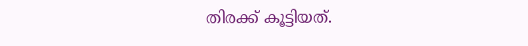തിരക്ക് കൂട്ടിയത്.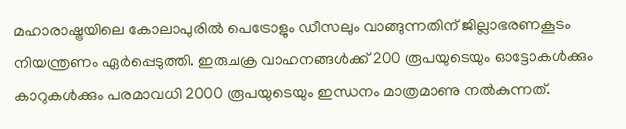മഹാരാഷ്ട്രയിലെ കോലാപുരിൽ പെട്രോളും ഡീസലും വാങ്ങുന്നതിന് ജില്ലാഭരണകൂടം നിയന്ത്രണം ഏർപ്പെടുത്തി. ഇരുചക്ര വാഹനങ്ങൾക്ക് 200 രൂപയുടെയും ഓട്ടോകൾക്കും കാറുകൾക്കും പരമാവധി 2000 രൂപയുടെയും ഇന്ധനം മാത്രമാണു നൽകുന്നത്.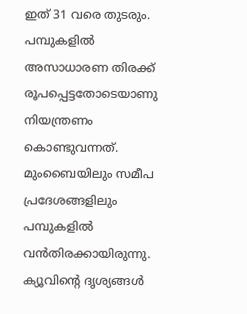ഇത് 31 വരെ തുടരും. പമ്പുകളിൽ അസാധാരണ തിരക്ക് രൂപപ്പെട്ടതോടെയാണു നിയന്ത്രണം കൊണ്ടുവന്നത്. മുംബൈയിലും സമീപ പ്രദേശങ്ങളിലും പമ്പുകളിൽ വൻതിരക്കായിരുന്നു. ക്യൂവിന്റെ ദൃശ്യങ്ങൾ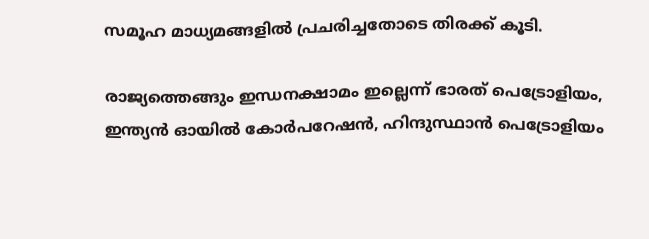സമൂഹ മാധ്യമങ്ങളിൽ പ്രചരിച്ചതോടെ തിരക്ക് കൂടി.

രാജ്യത്തെങ്ങും ഇന്ധനക്ഷാമം ഇല്ലെന്ന് ഭാരത് പെട്രോളിയം, ഇന്ത്യൻ ഓയിൽ കോർപറേഷൻ, ഹിന്ദുസ്ഥാൻ പെട്രോളിയം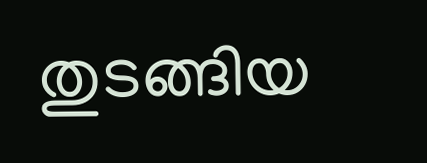തുടങ്ങിയ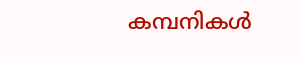കമ്പനികൾ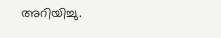അറിയിച്ചു.